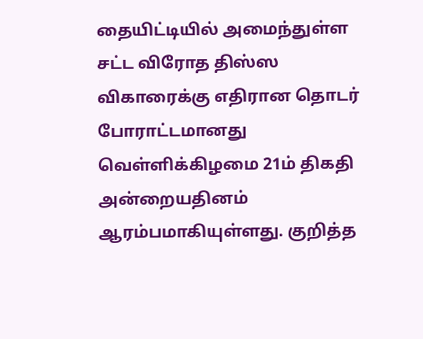தையிட்டியில் அமைந்துள்ள சட்ட விரோத திஸ்ஸ விகாரைக்கு எதிரான தொடர் போராட்டமானது வெள்ளிக்கிழமை 21ம் திகதி அன்றையதினம் ஆரம்பமாகியுள்ளது. குறித்த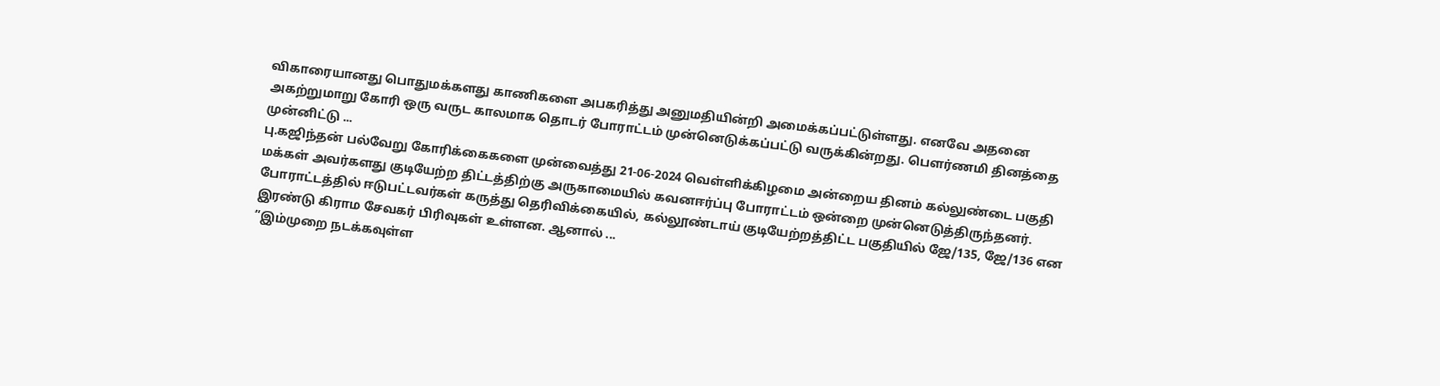விகாரையானது பொதுமக்களது காணிகளை அபகரித்து அனுமதியின்றி அமைக்கப்பட்டுள்ளது. எனவே அதனை அகற்றுமாறு கோரி ஒரு வருட காலமாக தொடர் போராட்டம் முன்னெடுக்கப்பட்டு வருக்கின்றது. பௌர்ணமி தினத்தை முன்னிட்டு ...
பு.கஜிந்தன் பல்வேறு கோரிக்கைகளை முன்வைத்து 21-06-2024 வெள்ளிக்கிழமை அன்றைய தினம் கல்லுண்டை பகுதி மக்கள் அவர்களது குடியேற்ற திட்டத்திற்கு அருகாமையில் கவனஈர்ப்பு போராட்டம் ஒன்றை முன்னெடுத்திருந்தனர். போராட்டத்தில் ஈடுபட்டவர்கள் கருத்து தெரிவிக்கையில், கல்லூண்டாய் குடியேற்றத்திட்ட பகுதியில் ஜே/135, ஜே/136 என இரண்டு கிராம சேவகர் பிரிவுகள் உள்ளன. ஆனால் ...
”இம்முறை நடக்கவுள்ள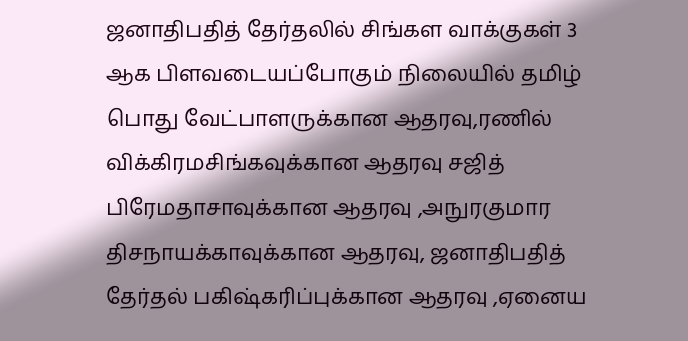ஜனாதிபதித் தேர்தலில் சிங்கள வாக்குகள் 3 ஆக பிளவடையப்போகும் நிலையில் தமிழ் பொது வேட்பாளருக்கான ஆதரவு,ரணில் விக்கிரமசிங்கவுக்கான ஆதரவு சஜித் பிரேமதாசாவுக்கான ஆதரவு ,அநுரகுமார திசநாயக்காவுக்கான ஆதரவு, ஜனாதிபதித் தேர்தல் பகிஷ்கரிப்புக்கான ஆதரவு ,ஏனைய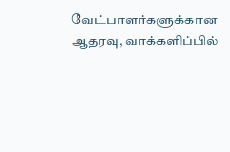வேட்பாளர்களுக்கான ஆதரவு, வாக்களிப்பில்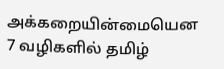அக்கறையின்மையென 7 வழிகளில் தமிழ்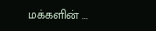மக்களின் ...